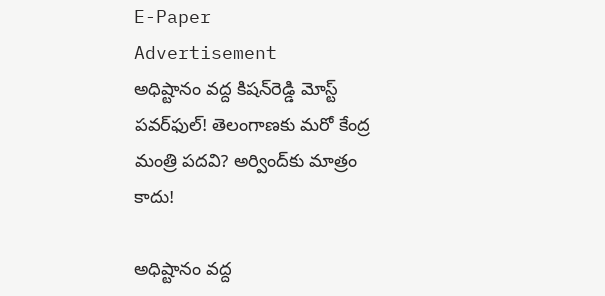E-Paper
Advertisement
అధిష్టానం వ‌ద్ద కిష‌న్‌రెడ్డి మోస్ట్ ప‌వ‌ర్‌ఫుల్‌! తెలంగాణ‌కు మ‌రో కేంద్ర మంత్రి ప‌ద‌వి? అర్వింద్‌కు మాత్రం కాదు!

అధిష్టానం వ‌ద్ద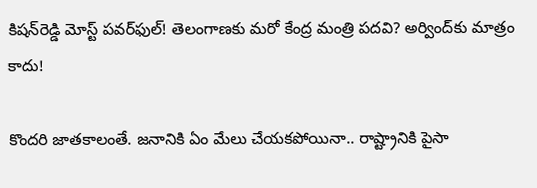కిష‌న్‌రెడ్డి మోస్ట్ ప‌వ‌ర్‌ఫుల్‌! తెలంగాణ‌కు మ‌రో కేంద్ర మంత్రి ప‌ద‌వి? అర్వింద్‌కు మాత్రం కాదు!

కొంద‌రి జాత‌కాలంతే. జ‌నానికి ఏం మేలు చేయ‌క‌పోయినా.. రాష్ట్రానికి పైసా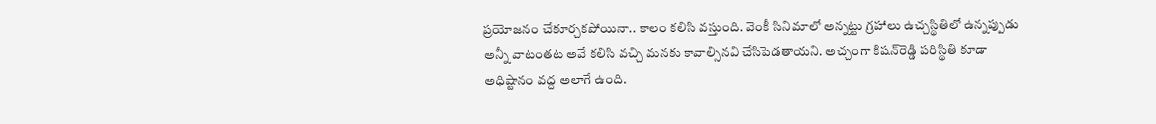ప్ర‌యోజ‌నం చేకూర్చ‌క‌పోయినా.. కాలం క‌లిసి వ‌స్తుంది. వెంకీ సినిమాలో అన్న‌ట్టు గ్ర‌హాలు ఉచ్చ‌స్థితిలో ఉన్న‌ప్పుడు అన్నీ వాటంత‌ట అవే క‌లిసి వ‌చ్చి మ‌న‌కు కావాల్సినవి చేసిపెడ‌తాయ‌ని. అచ్చంగా కిష‌న్‌రెడ్డి ప‌రిస్థితి కూడా అధిష్టానం వ‌ద్ద అలాగే ఉంది.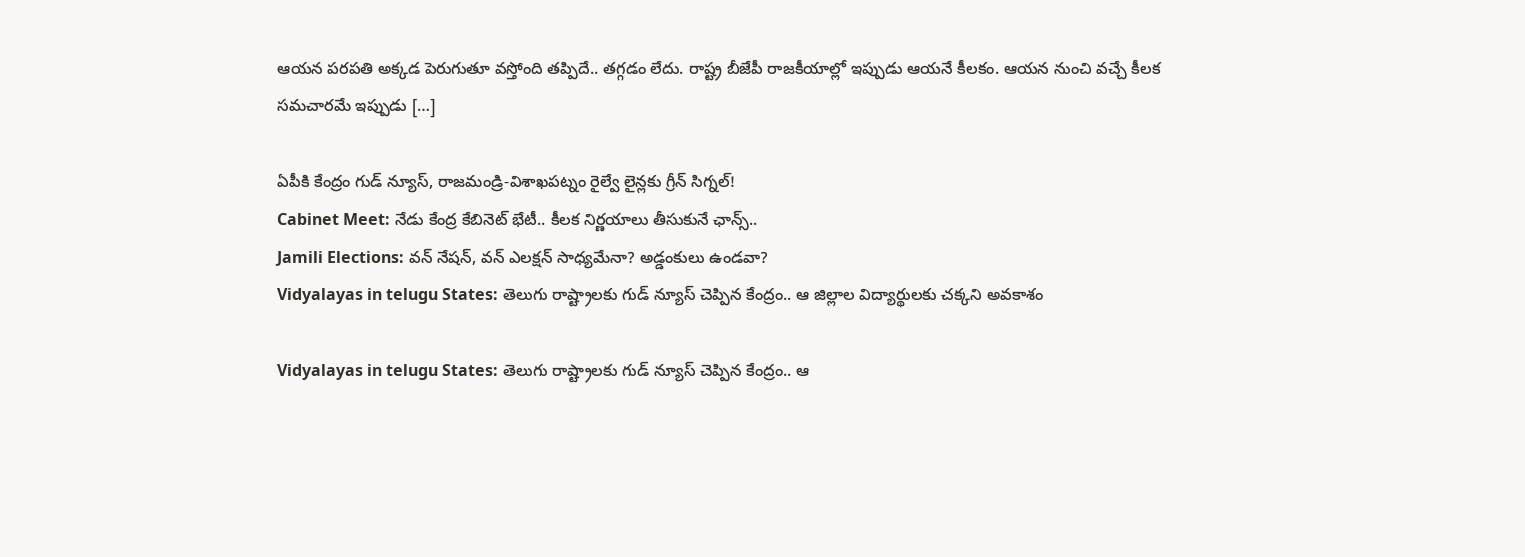ఆయ‌న ప‌ర‌ప‌తి అక్క‌డ పెరుగుతూ వ‌స్తోంది త‌ప్పిదే.. త‌గ్గ‌డం లేదు. రాష్ట్ర బీజేపీ రాజ‌కీయాల్లో ఇప్పుడు ఆయనే కీల‌కం. ఆయ‌న నుంచి వ‌చ్చే కీల‌క స‌మచార‌మే ఇప్పుడు […]

ఏపీకి కేంద్రం గుడ్ న్యూస్, రాజమండ్రి-విశాఖపట్నం రైల్వే లైన్లకు గ్రీన్ సిగ్నల్!
Cabinet Meet: నేడు కేంద్ర కేబినెట్ భేటీ.. కీలక నిర్ణయాలు తీసుకునే ఛాన్స్..
Jamili Elections: వన్ నేషన్, వన్ ఎలక్షన్ సాధ్యమేనా? అడ్డంకులు ఉండవా?
Vidyalayas in telugu States: తెలుగు రాష్ట్రాలకు గుడ్ న్యూస్ చెప్పిన కేంద్రం.. ఆ జిల్లాల విద్యార్థులకు చక్కని అవకాశం

Vidyalayas in telugu States: తెలుగు రాష్ట్రాలకు గుడ్ న్యూస్ చెప్పిన కేంద్రం.. ఆ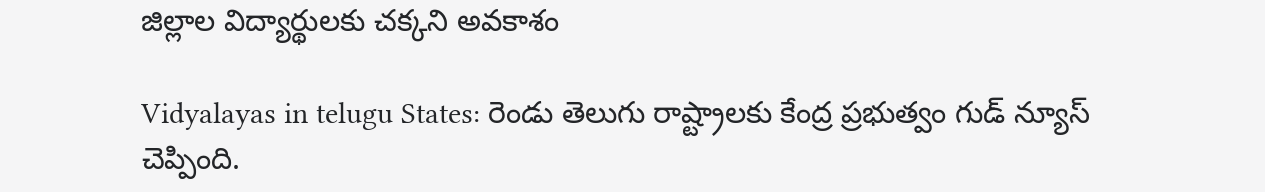జిల్లాల విద్యార్థులకు చక్కని అవకాశం

Vidyalayas in telugu States: రెండు తెలుగు రాష్ట్రాలకు కేంద్ర ప్రభుత్వం గుడ్ న్యూస్ చెప్పింది.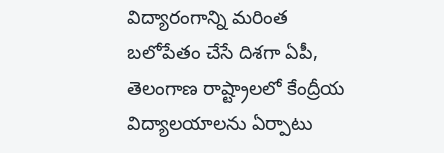విద్యారంగాన్ని మరింత బలోపేతం చేసే దిశగా ఏపీ, తెలంగాణ రాష్ట్రాలలో కేంద్రీయ విద్యాలయాలను ఏర్పాటు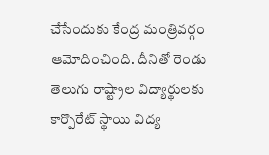చేసేందుకు కేంద్ర మంత్రివర్గం ఆమోదించింది. దీనితో రెండు తెలుగు రాష్ట్రాల విద్యార్థులకు కార్పొరేట్ స్థాయి విద్య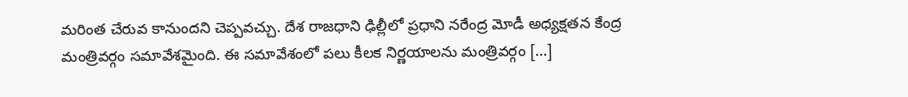మరింత చేరువ కానుందని చెప్పవచ్చు. దేశ రాజధాని ఢిల్లీలో ప్రధాని నరేంద్ర మోడీ అధ్యక్షతన కేంద్ర మంత్రివర్గం సమావేశమైంది. ఈ సమావేశంలో పలు కీలక నిర్ణయాలను మంత్రివర్గం […]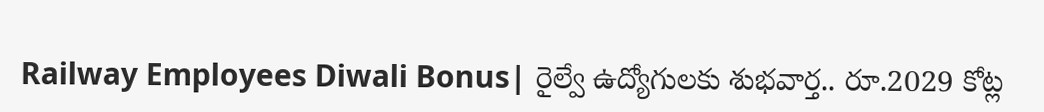Railway Employees Diwali Bonus| రైల్వే ఉద్యోగులకు శుభవార్త.. రూ.2029 కోట్ల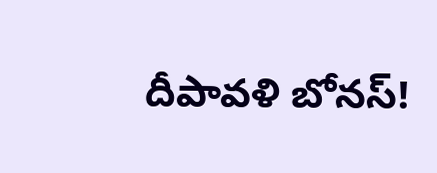దీపావళి బోనస్!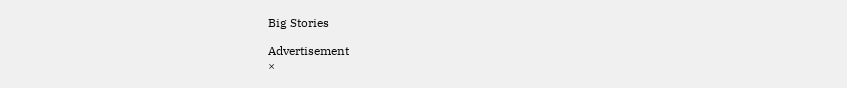Big Stories

Advertisement
×